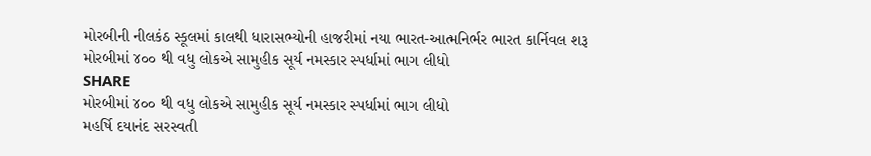મોરબીની નીલકંઠ સ્કૂલમાં કાલથી ધારાસભ્યોની હાજરીમાં નયા ભારત-આત્મનિર્ભર ભારત કાર્નિવલ શરૂ
મોરબીમાં ૪૦૦ થી વધુ લોકએ સામુહીક સૂર્ય નમસ્કાર સ્પર્ધામાં ભાગ લીધો
SHARE
મોરબીમાં ૪૦૦ થી વધુ લોકએ સામુહીક સૂર્ય નમસ્કાર સ્પર્ધામાં ભાગ લીધો
મહર્ષિ દયાનંદ સરસ્વતી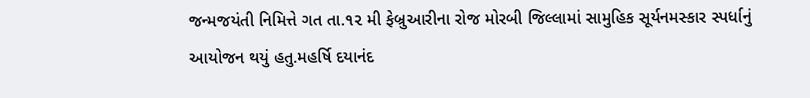જન્મજયંતી નિમિત્તે ગત તા.૧૨ મી ફેબ્રુઆરીના રોજ મોરબી જિલ્લામાં સામુહિક સૂર્યનમસ્કાર સ્પર્ધાનું આયોજન થયું હતુ.મહર્ષિ દયાનંદ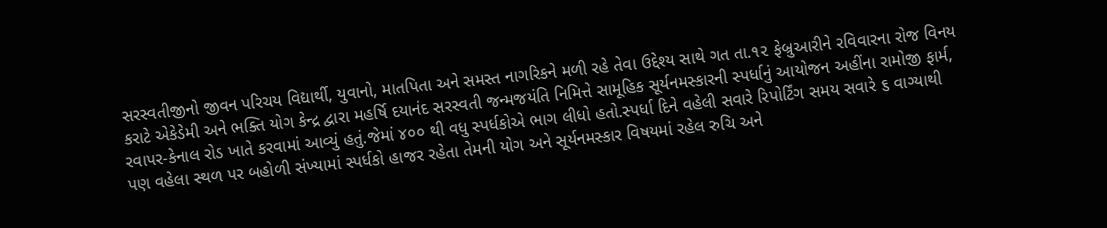સરસ્વતીજીનો જીવન પરિચય વિદ્યાર્થી, યુવાનો, માતપિતા અને સમસ્ત નાગરિકને મળી રહે તેવા ઉદ્દેશ્ય સાથે ગત તા.૧૨ ફેબ્રુઆરીને રવિવારના રોજ વિનય કરાટે એકેડેમી અને ભક્તિ યોગ કેન્દ્ર દ્વારા મહર્ષિ દયાનંદ સરસ્વતી જન્મજયંતિ નિમિત્તે સામૂહિક સૂર્યનમસ્કારની સ્પર્ધાનું આયોજન અહીંના રામોજી ફાર્મ, રવાપર-કેનાલ રોડ ખાતે કરવામાં આવ્યું હતું.જેમાં ૪૦૦ થી વધુ સ્પર્ધકોએ ભાગ લીધો હતો.સ્પર્ધા દિને વહેલી સવારે રિપોર્ટિંગ સમય સવારે ૬ વાગ્યાથી પણ વહેલા સ્થળ પર બહોળી સંખ્યામાં સ્પર્ધકો હાજર રહેતા તેમની યોગ અને સૂર્યનમસ્કાર વિષયમાં રહેલ રુચિ અને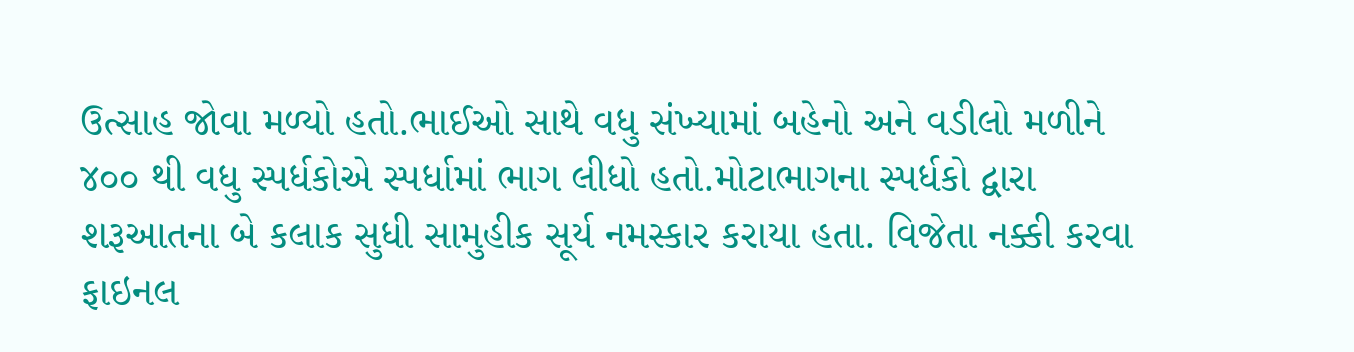ઉત્સાહ જોવા મળ્યો હતો.ભાઈઓ સાથે વધુ સંખ્યામાં બહેનો અને વડીલો મળીને ૪૦૦ થી વધુ સ્પર્ધકોએ સ્પર્ધામાં ભાગ લીધો હતો.મોટાભાગના સ્પર્ધકો દ્વારા શરૂઆતના બે કલાક સુધી સામુહીક સૂર્ય નમસ્કાર કરાયા હતા. વિજેતા નક્કી કરવા ફાઇનલ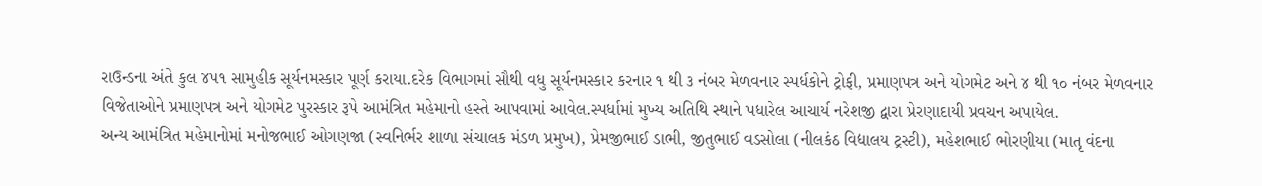રાઉન્ડના અંતે કુલ ૪૫૧ સામુહીક સૂર્યનમસ્કાર પૂર્ણ કરાયા.દરેક વિભાગમાં સૌથી વધુ સૂર્યનમસ્કાર કરનાર ૧ થી ૩ નંબર મેળવનાર સ્પર્ધકોને ટ્રોફી, પ્રમાણપત્ર અને યોગમેટ અને ૪ થી ૧૦ નંબર મેળવનાર વિજેતાઓને પ્રમાણપત્ર અને યોગમેટ પુરસ્કાર રૂપે આમંત્રિત મહેમાનો હસ્તે આપવામાં આવેલ.સ્પર્ધામાં મુખ્ય અતિથિ સ્થાને પધારેલ આચાર્ય નરેશજી દ્વારા પ્રેરણાદાયી પ્રવચન અપાયેલ.
અન્ય આમંત્રિત મહેમાનોમાં મનોજભાઈ ઓગણજા (સ્વનિર્ભર શાળા સંચાલક મંડળ પ્રમુખ), પ્રેમજીભાઈ ડાભી, જીતુભાઈ વડસોલા (નીલકંઠ વિદ્યાલય ટ્રસ્ટી), મહેશભાઈ ભોરણીયા (માતૃ વંદના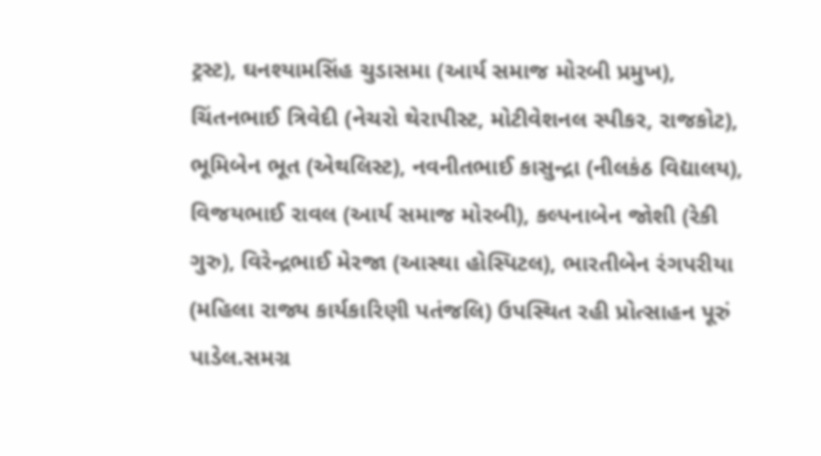ટ્રસ્ટ), ઘનશ્યામસિંહ ચુડાસમા (આર્ય સમાજ મોરબી પ્રમુખ), ચિંતનભાઈ ત્રિવેદી (નેચરો થેરાપીસ્ટ, મોટીવેશનલ સ્પીકર, રાજકોટ), ભૂમિબેન ભૂત (એથલિસ્ટ), નવનીતભાઈ કાસુન્દ્રા (નીલકંઠ વિદ્યાલય), વિજયભાઈ રાવલ (આર્ય સમાજ મોરબી), કલ્પનાબેન જોશી (રેકી ગુરુ), વિરેન્દ્રભાઈ મેરજા (આસ્થા હોસ્પિટલ), ભારતીબેન રંગપરીયા (મહિલા રાજ્ય કાર્યકારિણી પતંજલિ) ઉપસ્થિત રહી પ્રોત્સાહન પૂરું પાડેલ.સમગ્ર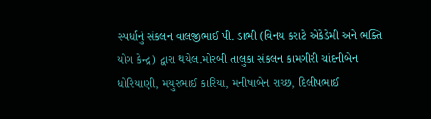સ્પર્ધાનું સંકલન વાલજીભાઈ પી. ડાભી (વિનય કરાટે એકેડેમી અને ભક્તિ યોગ કેન્દ્ર) દ્વારા થયેલ.મોરબી તાલુકા સંકલન કામગીરી ચાંદનીબેન ધોરિયાણી, મયુરભાઈ કારિયા, મનીષાબેન રાચ્છ, દિલીપભાઈ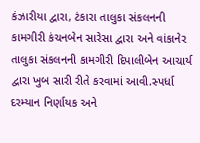કંઝારીયા દ્વારા, ટંકારા તાલુકા સંકલનની કામગીરી કંચનબેન સારેસા દ્વારા અને વાંકાનેર તાલુકા સંકલનની કામગીરી દિપાલીબેન આચાર્ય દ્વારા ખુબ સારી રીતે કરવામાં આવી.સ્પર્ધા દરમ્યાન નિર્ણાયક અને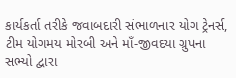કાર્યકર્તા તરીકે જવાબદારી સંભાળનાર યોગ ટ્રેનર્સ, ટીમ યોગમય મોરબી અને માઁ-જીવદયા ગ્રુપના સભ્યો દ્વારા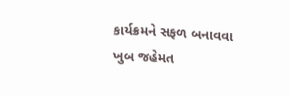કાર્યક્રમને સફળ બનાવવા ખુબ જહેમત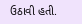ઉઠાવી હતી.